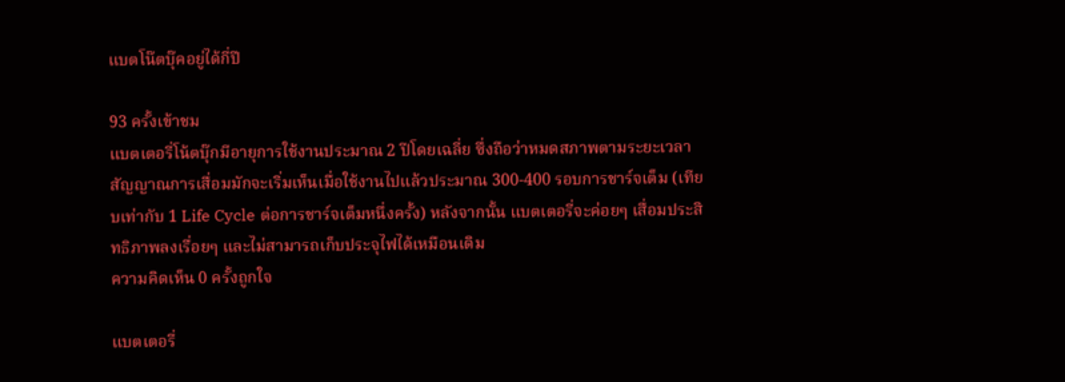แบตโน๊ตบุ๊คอยู่ได้กี่ปี

93 ครั้งเข้าชม
แบตเตอรี่โน้ตบุ๊กมีอายุการใช้งานประมาณ 2 ปีโดยเฉลี่ย ซึ่งถือว่าหมดสภาพตามระยะเวลา สัญญาณการเสื่อมมักจะเริ่มเห็นเมื่อใช้งานไปแล้วประมาณ 300-400 รอบการชาร์จเต็ม (เทียบเท่ากับ 1 Life Cycle ต่อการชาร์จเต็มหนึ่งครั้ง) หลังจากนั้น แบตเตอรี่จะค่อยๆ เสื่อมประสิทธิภาพลงเรื่อยๆ และไม่สามารถเก็บประจุไฟได้เหมือนเดิม
ความคิดเห็น 0 ครั้งถูกใจ

แบตเตอรี่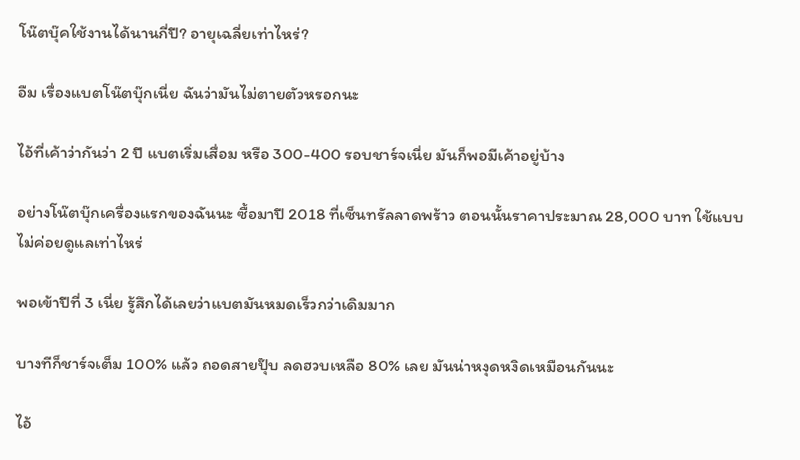โน๊ตบุ๊คใช้งานได้นานกี่ปี? อายุเฉลี่ยเท่าไหร่?

อืม เรื่องแบตโน๊ตบุ๊กเนี่ย ฉันว่ามันไม่ตายตัวหรอกนะ

ไอ้ที่เค้าว่ากันว่า 2 ปี แบตเริ่มเสื่อม หรือ 300-400 รอบชาร์จเนี่ย มันก็พอมีเค้าอยู่บ้าง

อย่างโน๊ตบุ๊กเครื่องแรกของฉันนะ ซื้อมาปี 2018 ที่เซ็นทรัลลาดพร้าว ตอนนั้นราคาประมาณ 28,000 บาท ใช้แบบไม่ค่อยดูแลเท่าไหร่

พอเข้าปีที่ 3 เนี่ย รู้สึกได้เลยว่าแบตมันหมดเร็วกว่าเดิมมาก

บางทีก็ชาร์จเต็ม 100% แล้ว ถอดสายปุ๊บ ลดฮวบเหลือ 80% เลย มันน่าหงุดหงิดเหมือนกันนะ

ไอ้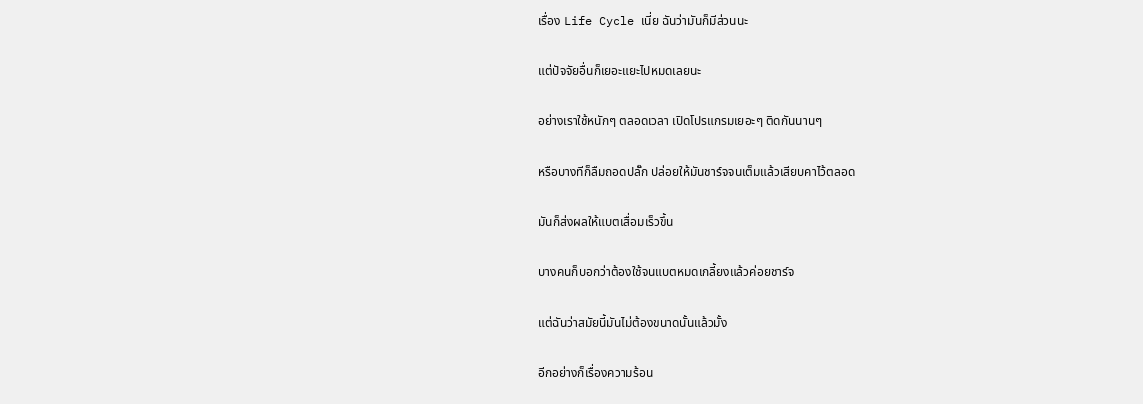เรื่อง Life Cycle เนี่ย ฉันว่ามันก็มีส่วนนะ

แต่ปัจจัยอื่นก็เยอะแยะไปหมดเลยนะ

อย่างเราใช้หนักๆ ตลอดเวลา เปิดโปรแกรมเยอะๆ ติดกันนานๆ

หรือบางทีก็ลืมถอดปลั๊ก ปล่อยให้มันชาร์จจนเต็มแล้วเสียบคาไว้ตลอด

มันก็ส่งผลให้แบตเสื่อมเร็วขึ้น

บางคนก็บอกว่าต้องใช้จนแบตหมดเกลี้ยงแล้วค่อยชาร์จ

แต่ฉันว่าสมัยนี้มันไม่ต้องขนาดนั้นแล้วมั้ง

อีกอย่างก็เรื่องความร้อน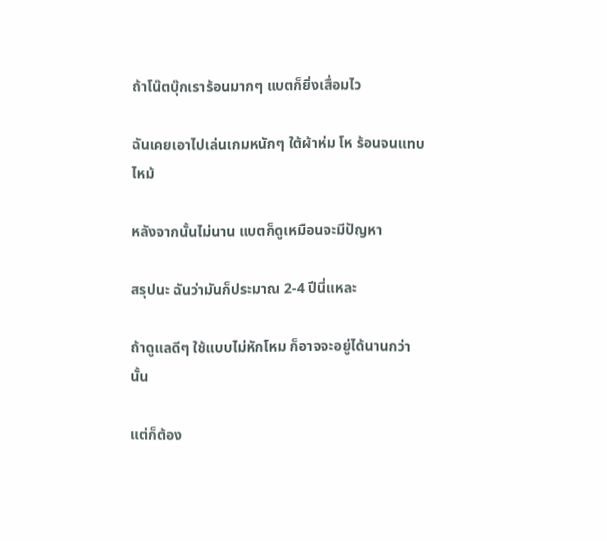ถ้าโน๊ตบุ๊กเราร้อนมากๆ แบตก็ยิ่งเสื่อมไว

ฉันเคยเอาไปเล่นเกมหนักๆ ใต้ผ้าห่ม โห ร้อนจนแทบไหม้

หลังจากนั้นไม่นาน แบตก็ดูเหมือนจะมีปัญหา

สรุปนะ ฉันว่ามันก็ประมาณ 2-4 ปีนี่แหละ

ถ้าดูแลดีๆ ใช้แบบไม่หักโหม ก็อาจจะอยู่ได้นานกว่านั้น

แต่ก็ต้อง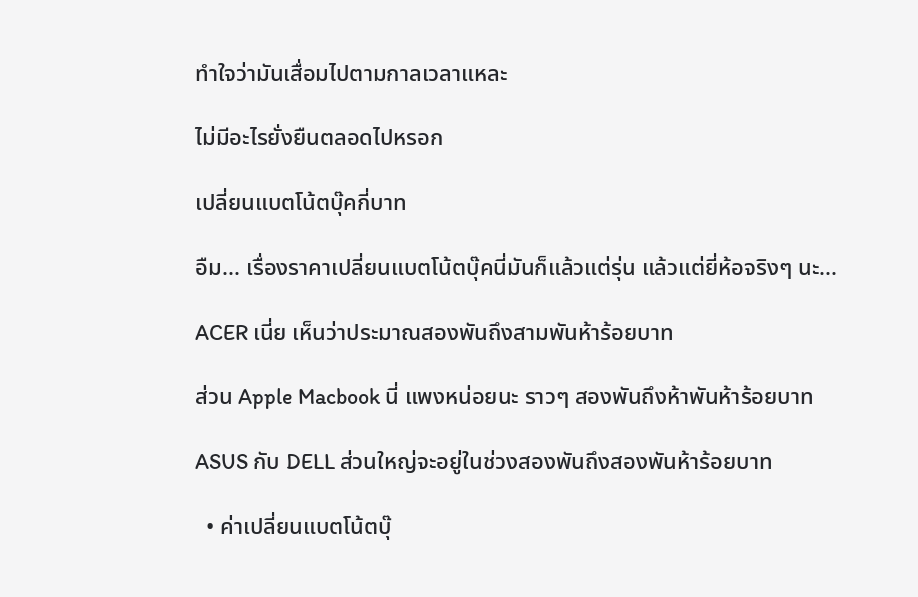ทำใจว่ามันเสื่อมไปตามกาลเวลาแหละ

ไม่มีอะไรยั่งยืนตลอดไปหรอก

เปลี่ยนแบตโน้ตบุ๊คกี่บาท

อืม... เรื่องราคาเปลี่ยนแบตโน้ตบุ๊คนี่มันก็แล้วแต่รุ่น แล้วแต่ยี่ห้อจริงๆ นะ...

ACER เนี่ย เห็นว่าประมาณสองพันถึงสามพันห้าร้อยบาท

ส่วน Apple Macbook นี่ แพงหน่อยนะ ราวๆ สองพันถึงห้าพันห้าร้อยบาท

ASUS กับ DELL ส่วนใหญ่จะอยู่ในช่วงสองพันถึงสองพันห้าร้อยบาท

  • ค่าเปลี่ยนแบตโน้ตบุ๊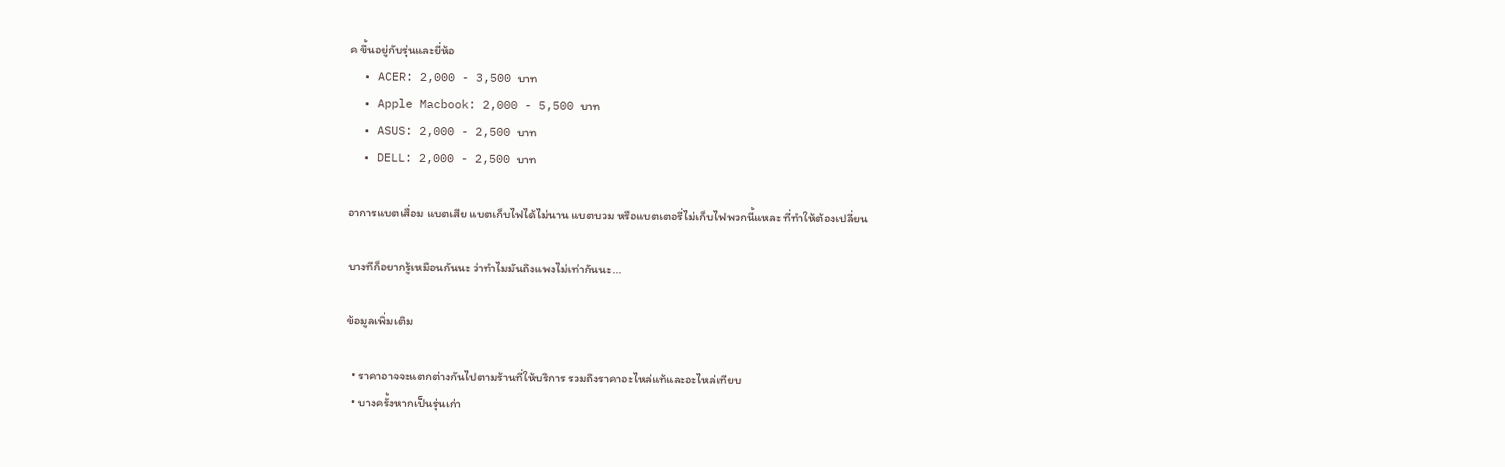ค ขึ้นอยู่กับรุ่นและยี่ห้อ
  • ACER: 2,000 - 3,500 บาท
  • Apple Macbook: 2,000 - 5,500 บาท
  • ASUS: 2,000 - 2,500 บาท
  • DELL: 2,000 - 2,500 บาท

อาการแบตเสื่อม แบตเสีย แบตเก็บไฟได้ไม่นาน แบตบวม หรือแบตเตอรี่ไม่เก็บไฟพวกนี้แหละ ที่ทำให้ต้องเปลี่ยน

บางทีก็อยากรู้เหมือนกันนะ ว่าทำไมมันถึงแพงไม่เท่ากันนะ...

ข้อมูลเพิ่มเติม

  • ราคาอาจจะแตกต่างกันไปตามร้านที่ให้บริการ รวมถึงราคาอะไหล่แท้และอะไหล่เทียบ
  • บางครั้งหากเป็นรุ่นเก่า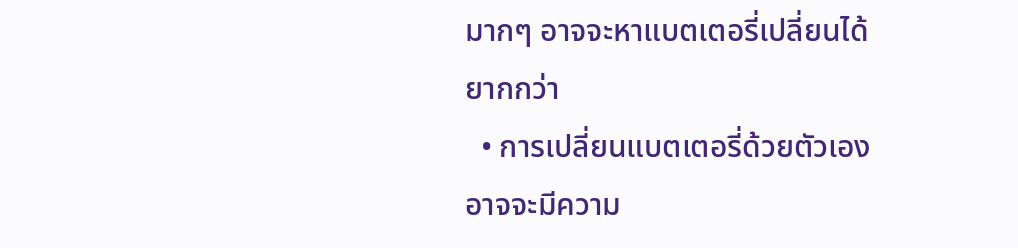มากๆ อาจจะหาแบตเตอรี่เปลี่ยนได้ยากกว่า
  • การเปลี่ยนแบตเตอรี่ด้วยตัวเอง อาจจะมีความ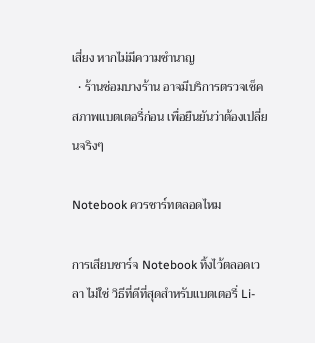เสี่ยง หากไม่มีความชำนาญ
  • ร้านซ่อมบางร้าน อาจมีบริการตรวจเช็คสภาพแบตเตอรี่ก่อน เพื่อยืนยันว่าต้องเปลี่ยนจริงๆ

Notebook ควรชาร์ทตลอดไหม

การเสียบชาร์จ Notebook ทิ้งไว้ตลอดเวลา ไม่ใช่ วิธีที่ดีที่สุดสำหรับแบตเตอรี่ Li-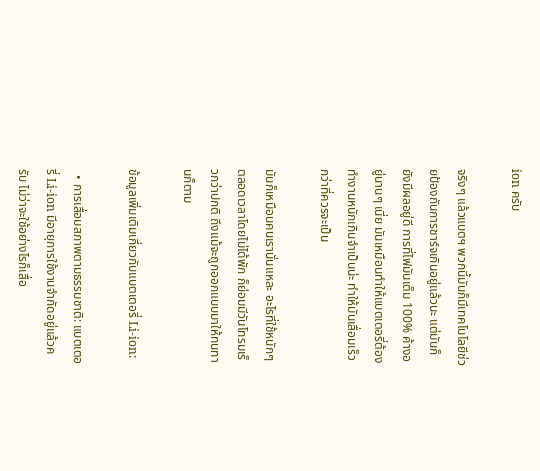ion ครับ

จริงๆ แล้วแบตฯ พวกนี้มันก็มีเทคโนโลยีช่วยป้องกันการชาร์จเกินอยู่แล้วนะ แต่มันก็ยังมีผลอยู่ดี การที่ไฟมันเต็ม 100% ค้างอยู่นานๆ เนี่ย มันเหมือนทำให้แบตเตอรี่ต้องทำงานหนักเกินจำเป็นน่ะ ทำให้มันเสื่อมเร็วกว่าที่ควรจะเป็น

มันก็เหมือนคนเรานั่นแหละ อะไรที่ใช้หนักๆ ตลอดเวลาโดยไม่ได้พัก ก็ย่อมมีวันโทรมเร็วกว่าปกติ ถึงแม้จะถูกออกแบบมาให้ทนทานก็ตาม

ข้อมูลเพิ่มเติมเกี่ยวกับแบตเตอรี่ Li-ion:

  • การเสื่อมสภาพตามธรรมชาติ: แบตเตอรี่ Li-ion มีอายุการใช้งานจำกัดอยู่แล้วครับ ไม่ว่าจะใช้อย่างไรก็เสื่อ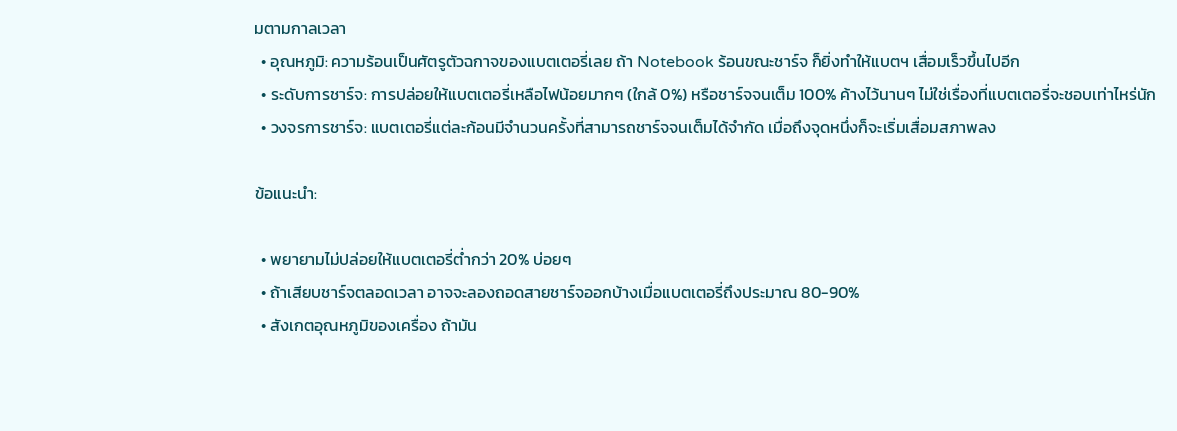มตามกาลเวลา
  • อุณหภูมิ: ความร้อนเป็นศัตรูตัวฉกาจของแบตเตอรี่เลย ถ้า Notebook ร้อนขณะชาร์จ ก็ยิ่งทำให้แบตฯ เสื่อมเร็วขึ้นไปอีก
  • ระดับการชาร์จ: การปล่อยให้แบตเตอรี่เหลือไฟน้อยมากๆ (ใกล้ 0%) หรือชาร์จจนเต็ม 100% ค้างไว้นานๆ ไม่ใช่เรื่องที่แบตเตอรี่จะชอบเท่าไหร่นัก
  • วงจรการชาร์จ: แบตเตอรี่แต่ละก้อนมีจำนวนครั้งที่สามารถชาร์จจนเต็มได้จำกัด เมื่อถึงจุดหนึ่งก็จะเริ่มเสื่อมสภาพลง

ข้อแนะนำ:

  • พยายามไม่ปล่อยให้แบตเตอรี่ต่ำกว่า 20% บ่อยๆ
  • ถ้าเสียบชาร์จตลอดเวลา อาจจะลองถอดสายชาร์จออกบ้างเมื่อแบตเตอรี่ถึงประมาณ 80-90%
  • สังเกตอุณหภูมิของเครื่อง ถ้ามัน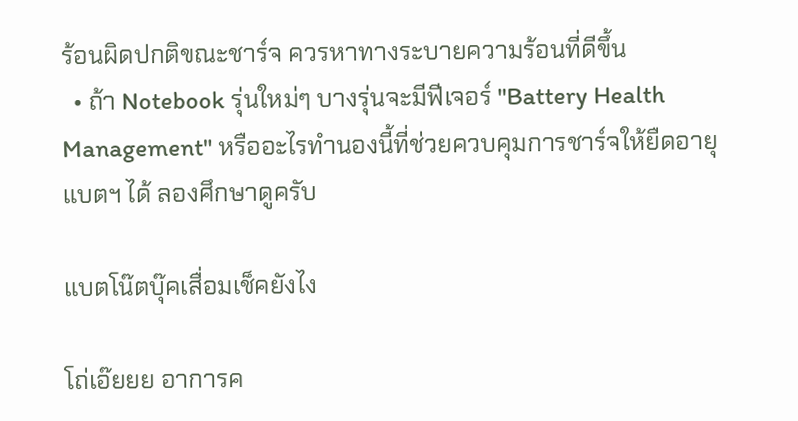ร้อนผิดปกติขณะชาร์จ ควรหาทางระบายความร้อนที่ดีขึ้น
  • ถ้า Notebook รุ่นใหม่ๆ บางรุ่นจะมีฟีเจอร์ "Battery Health Management" หรืออะไรทำนองนี้ที่ช่วยควบคุมการชาร์จให้ยืดอายุแบตฯ ได้ ลองศึกษาดูครับ

แบตโน๊ตบุ๊คเสื่อมเช็คยังไง

โถ่เอ๊ยยย อาการค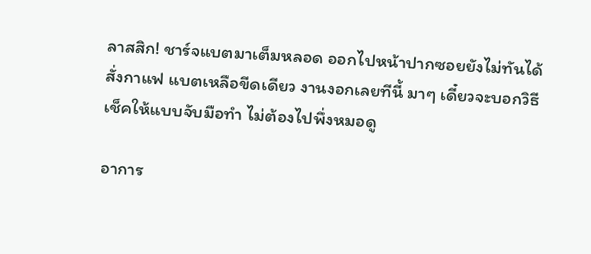ลาสสิก! ชาร์จแบตมาเต็มหลอด ออกไปหน้าปากซอยยังไม่ทันได้สั่งกาแฟ แบตเหลือขีดเดียว งานงอกเลยทีนี้ มาๆ เดี๋ยวจะบอกวิธีเช็คให้แบบจับมือทำ ไม่ต้องไปพึ่งหมอดู

อาการ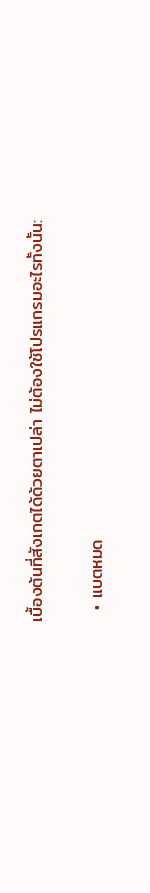เบื้องต้นที่สังเกตได้ด้วยตาเปล่า ไม่ต้องใช้โปรแกรมอะไรทั้งนั้น:

  • แบตหมด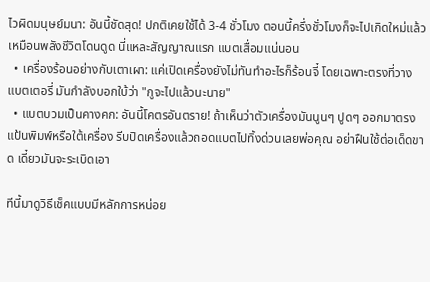ไวผิดมนุษย์มนา: อันนี้ชัดสุด! ปกติเคยใช้ได้ 3-4 ชั่วโมง ตอนนี้ครึ่งชั่วโมงก็จะไปเกิดใหม่แล้ว เหมือนพลังชีวิตโดนดูด นี่แหละสัญญาณแรก แบตเสื่อมแน่นอน
  • เครื่องร้อนอย่างกับเตาเผา: แค่เปิดเครื่องยังไม่ทันทำอะไรก็ร้อนจี๋ โดยเฉพาะตรงที่วางแบตเตอรี่ มันกำลังบอกใบ้ว่า "กูจะไปแล้วนะนาย"
  • แบตบวมเป็นคางคก: อันนี้โคตรอันตราย! ถ้าเห็นว่าตัวเครื่องมันนูนๆ ปูดๆ ออกมาตรงแป้นพิมพ์หรือใต้เครื่อง รีบปิดเครื่องแล้วถอดแบตไปทิ้งด่วนเลยพ่อคุณ อย่าฝืนใช้ต่อเด็ดขาด เดี๋ยวมันจะระเบิดเอา

ทีนี้มาดูวิธีเช็คแบบมีหลักการหน่อย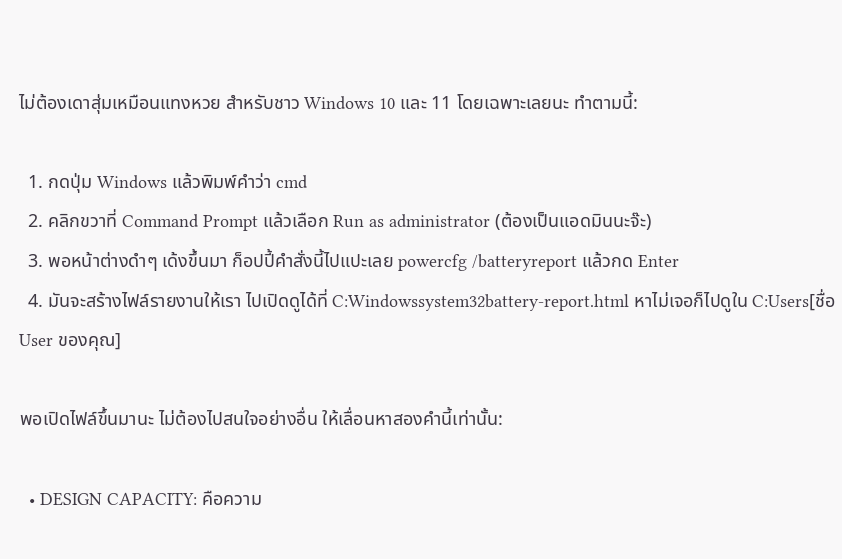ไม่ต้องเดาสุ่มเหมือนแทงหวย สำหรับชาว Windows 10 และ 11 โดยเฉพาะเลยนะ ทำตามนี้:

  1. กดปุ่ม Windows แล้วพิมพ์คำว่า cmd
  2. คลิกขวาที่ Command Prompt แล้วเลือก Run as administrator (ต้องเป็นแอดมินนะจ๊ะ)
  3. พอหน้าต่างดำๆ เด้งขึ้นมา ก็อปปี้คำสั่งนี้ไปแปะเลย powercfg /batteryreport แล้วกด Enter
  4. มันจะสร้างไฟล์รายงานให้เรา ไปเปิดดูได้ที่ C:Windowssystem32battery-report.html หาไม่เจอก็ไปดูใน C:Users[ชื่อ User ของคุณ]

พอเปิดไฟล์ขึ้นมานะ ไม่ต้องไปสนใจอย่างอื่น ให้เลื่อนหาสองคำนี้เท่านั้น:

  • DESIGN CAPACITY: คือความ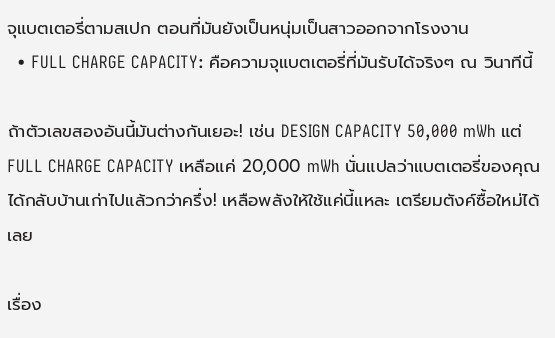จุแบตเตอรี่ตามสเปก ตอนที่มันยังเป็นหนุ่มเป็นสาวออกจากโรงงาน
  • FULL CHARGE CAPACITY: คือความจุแบตเตอรี่ที่มันรับได้จริงๆ ณ วินาทีนี้

ถ้าตัวเลขสองอันนี้มันต่างกันเยอะ! เช่น DESIGN CAPACITY 50,000 mWh แต่ FULL CHARGE CAPACITY เหลือแค่ 20,000 mWh นั่นแปลว่าแบตเตอรี่ของคุณได้กลับบ้านเก่าไปแล้วกว่าครึ่ง! เหลือพลังให้ใช้แค่นี้แหละ เตรียมตังค์ซื้อใหม่ได้เลย

เรื่อง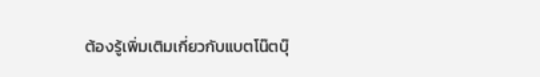ต้องรู้เพิ่มเติมเกี่ยวกับแบตโน๊ตบุ๊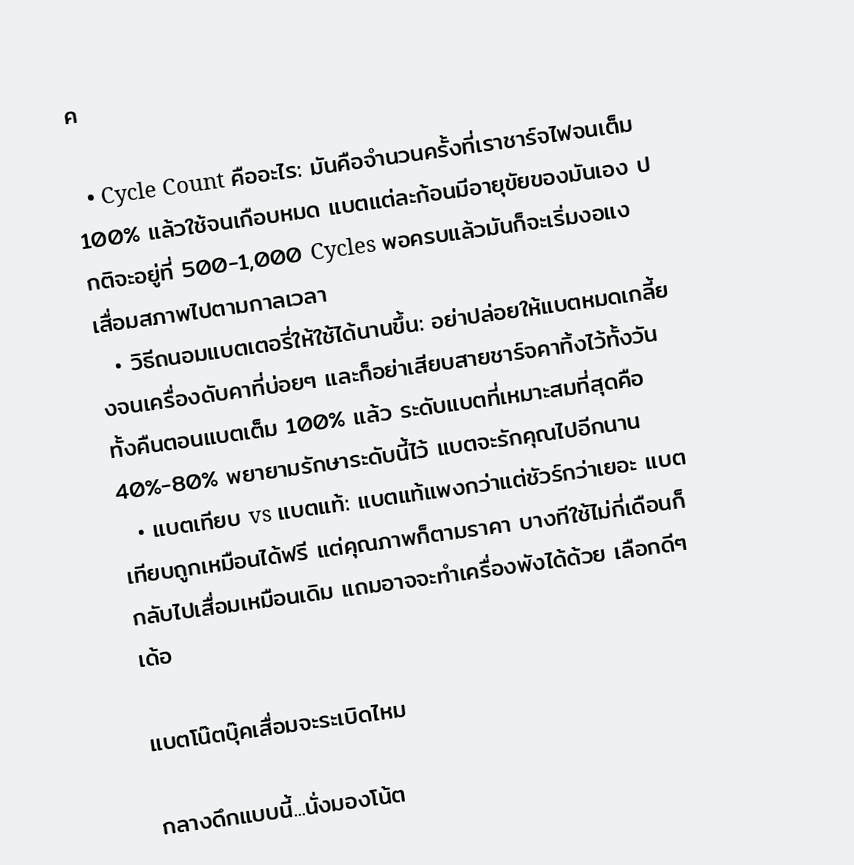ค

  • Cycle Count คืออะไร: มันคือจำนวนครั้งที่เราชาร์จไฟจนเต็ม 100% แล้วใช้จนเกือบหมด แบตแต่ละก้อนมีอายุขัยของมันเอง ปกติจะอยู่ที่ 500-1,000 Cycles พอครบแล้วมันก็จะเริ่มงอแง เสื่อมสภาพไปตามกาลเวลา
  • วิธีถนอมแบตเตอรี่ให้ใช้ได้นานขึ้น: อย่าปล่อยให้แบตหมดเกลี้ยงจนเครื่องดับคาที่บ่อยๆ และก็อย่าเสียบสายชาร์จคาทิ้งไว้ทั้งวันทั้งคืนตอนแบตเต็ม 100% แล้ว ระดับแบตที่เหมาะสมที่สุดคือ 40%-80% พยายามรักษาระดับนี้ไว้ แบตจะรักคุณไปอีกนาน
  • แบตเทียบ vs แบตแท้: แบตแท้แพงกว่าแต่ชัวร์กว่าเยอะ แบตเทียบถูกเหมือนได้ฟรี แต่คุณภาพก็ตามราคา บางทีใช้ไม่กี่เดือนก็กลับไปเสื่อมเหมือนเดิม แถมอาจจะทำเครื่องพังได้ด้วย เลือกดีๆ เด้อ

แบตโน๊ตบุ๊คเสื่อมจะระเบิดไหม

กลางดึกแบบนี้...นั่งมองโน้ต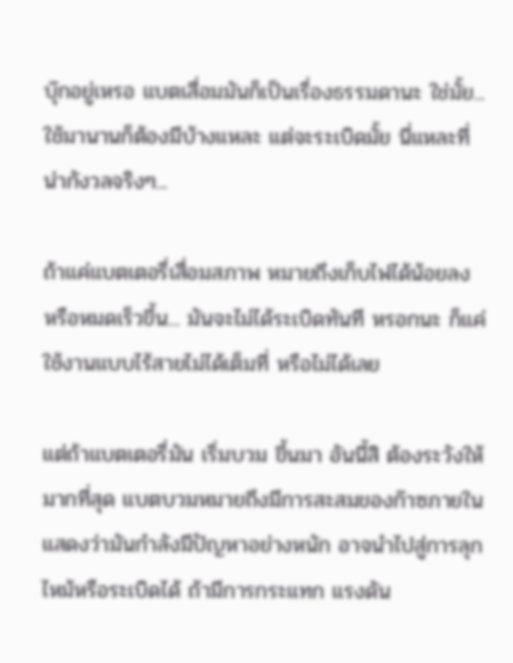บุ๊กอยู่เหรอ แบตเสื่อมมันก็เป็นเรื่องธรรมดานะ ใช่มั้ย... ใช้มานานก็ต้องมีบ้างแหละ แต่จะระเบิดมั้ย นี่แหละที่น่ากังวลจริงๆ...

ถ้าแค่แบตเตอรี่เสื่อมสภาพ หมายถึงเก็บไฟได้น้อยลง หรือหมดเร็วขึ้น... มันจะไม่ได้ระเบิดทันที หรอกนะ ก็แค่ใช้งานแบบไร้สายไม่ได้เต็มที่ หรือไม่ได้เลย

แต่ถ้าแบตเตอรี่มัน เริ่มบวม ขึ้นมา อันนี้สิ ต้องระวังให้มากที่สุด แบตบวมหมายถึงมีการสะสมของก๊าซภายใน แสดงว่ามันกำลังมีปัญหาอย่างหนัก อาจนำไปสู่การลุกไหม้หรือระเบิดได้ ถ้ามีการกระแทก แรงดัน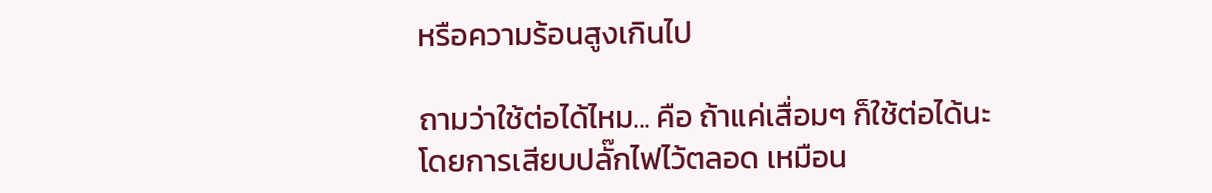หรือความร้อนสูงเกินไป

ถามว่าใช้ต่อได้ไหม... คือ ถ้าแค่เสื่อมๆ ก็ใช้ต่อได้นะ โดยการเสียบปลั๊กไฟไว้ตลอด เหมือน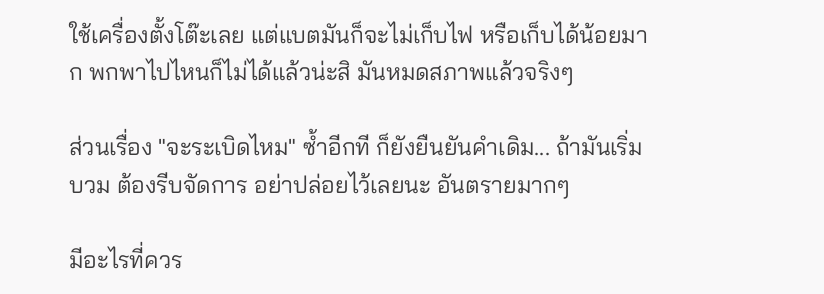ใช้เครื่องตั้งโต๊ะเลย แต่แบตมันก็จะไม่เก็บไฟ หรือเก็บได้น้อยมาก พกพาไปไหนก็ไม่ได้แล้วน่ะสิ มันหมดสภาพแล้วจริงๆ

ส่วนเรื่อง "จะระเบิดไหม" ซ้ำอีกที ก็ยังยืนยันคำเดิม... ถ้ามันเริ่มบวม ต้องรีบจัดการ อย่าปล่อยไว้เลยนะ อันตรายมากๆ

มีอะไรที่ควร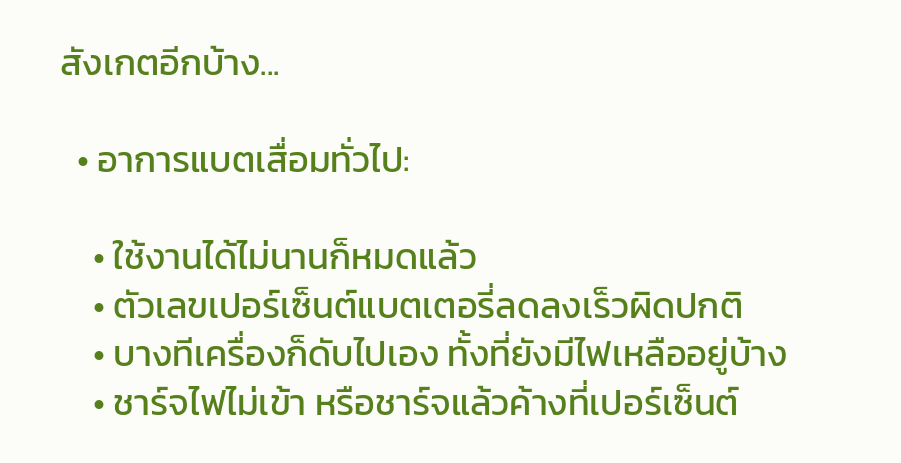สังเกตอีกบ้าง...

  • อาการแบตเสื่อมทั่วไป:

    • ใช้งานได้ไม่นานก็หมดแล้ว
    • ตัวเลขเปอร์เซ็นต์แบตเตอรี่ลดลงเร็วผิดปกติ
    • บางทีเครื่องก็ดับไปเอง ทั้งที่ยังมีไฟเหลืออยู่บ้าง
    • ชาร์จไฟไม่เข้า หรือชาร์จแล้วค้างที่เปอร์เซ็นต์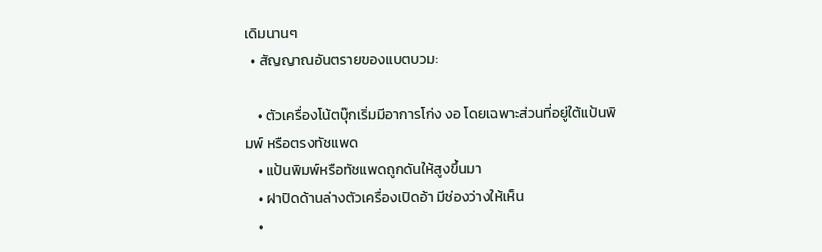เดิมนานๆ
  • สัญญาณอันตรายของแบตบวม:

    • ตัวเครื่องโน้ตบุ๊กเริ่มมีอาการโก่ง งอ โดยเฉพาะส่วนที่อยู่ใต้แป้นพิมพ์ หรือตรงทัชแพด
    • แป้นพิมพ์หรือทัชแพดถูกดันให้สูงขึ้นมา
    • ฝาปิดด้านล่างตัวเครื่องเปิดอ้า มีช่องว่างให้เห็น
    •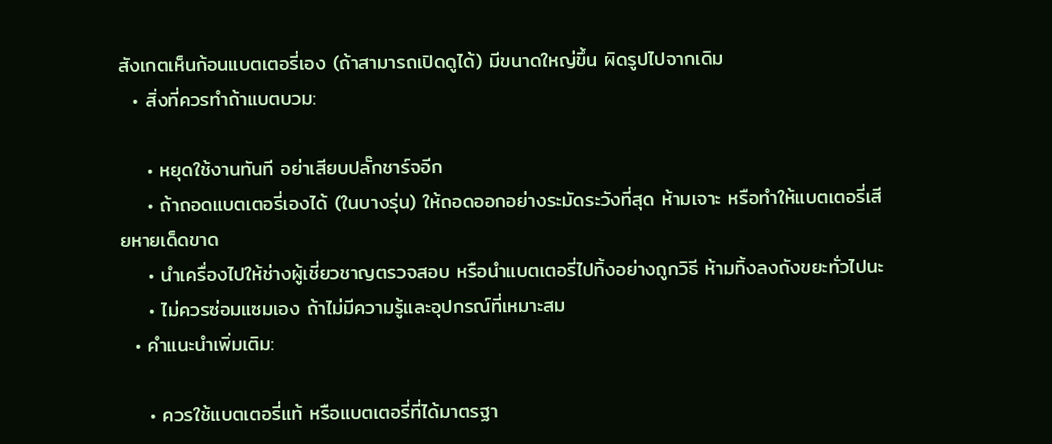สังเกตเห็นก้อนแบตเตอรี่เอง (ถ้าสามารถเปิดดูได้) มีขนาดใหญ่ขึ้น ผิดรูปไปจากเดิม
  • สิ่งที่ควรทำถ้าแบตบวม:

    • หยุดใช้งานทันที อย่าเสียบปลั๊กชาร์จอีก
    • ถ้าถอดแบตเตอรี่เองได้ (ในบางรุ่น) ให้ถอดออกอย่างระมัดระวังที่สุด ห้ามเจาะ หรือทำให้แบตเตอรี่เสียหายเด็ดขาด
    • นำเครื่องไปให้ช่างผู้เชี่ยวชาญตรวจสอบ หรือนำแบตเตอรี่ไปทิ้งอย่างถูกวิธี ห้ามทิ้งลงถังขยะทั่วไปนะ
    • ไม่ควรซ่อมแซมเอง ถ้าไม่มีความรู้และอุปกรณ์ที่เหมาะสม
  • คำแนะนำเพิ่มเติม:

    • ควรใช้แบตเตอรี่แท้ หรือแบตเตอรี่ที่ได้มาตรฐา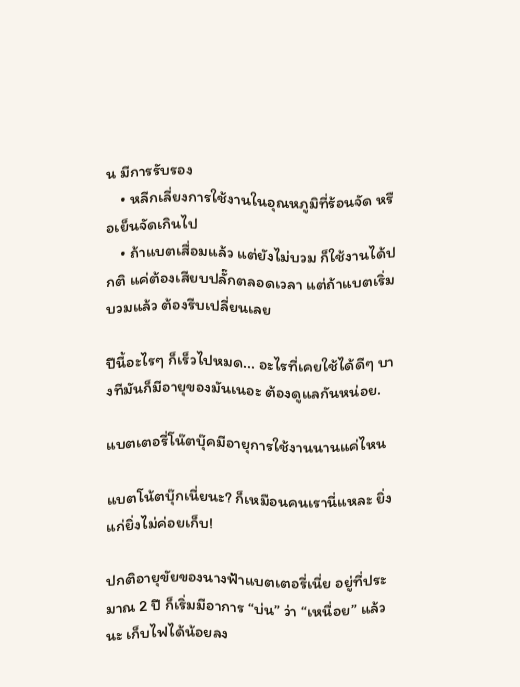น มีการรับรอง
    • หลีกเลี่ยงการใช้งานในอุณหภูมิที่ร้อนจัด หรือเย็นจัดเกินไป
    • ถ้าแบตเสื่อมแล้ว แต่ยังไม่บวม ก็ใช้งานได้ปกติ แค่ต้องเสียบปลั๊กตลอดเวลา แต่ถ้าแบตเริ่มบวมแล้ว ต้องรีบเปลี่ยนเลย

ปีนี้อะไรๆ ก็เร็วไปหมด... อะไรที่เคยใช้ได้ดีๆ บางทีมันก็มีอายุของมันเนอะ ต้องดูแลกันหน่อย.

แบตเตอรี่โน๊ตบุ๊คมีอายุการใช้งานนานแค่ไหน

แบตโน้ตบุ๊กเนี่ยนะ? ก็เหมือนคนเรานี่แหละ ยิ่งแก่ยิ่งไม่ค่อยเก็บ!

ปกติอายุขัยของนางฟ้าแบตเตอรี่เนี่ย อยู่ที่ประมาณ 2 ปี ก็เริ่มมีอาการ “บ่น” ว่า “เหนื่อย” แล้วนะ เก็บไฟได้น้อยลง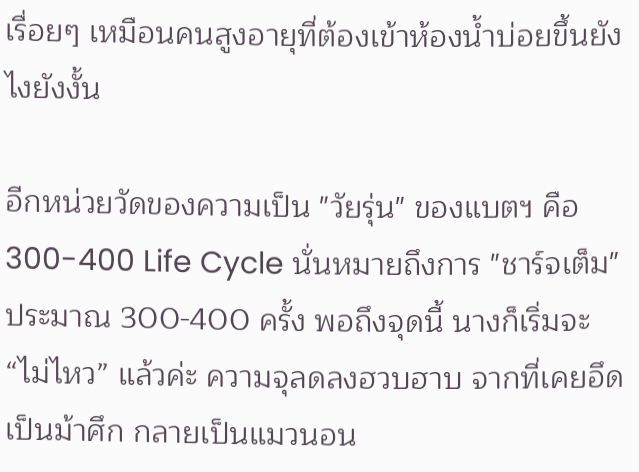เรื่อยๆ เหมือนคนสูงอายุที่ต้องเข้าห้องน้ำบ่อยขึ้นยังไงยังงั้น

อีกหน่วยวัดของความเป็น "วัยรุ่น" ของแบตฯ คือ 300-400 Life Cycle นั่นหมายถึงการ "ชาร์จเต็ม" ประมาณ 300-400 ครั้ง พอถึงจุดนี้ นางก็เริ่มจะ “ไม่ไหว” แล้วค่ะ ความจุลดลงฮวบฮาบ จากที่เคยอึดเป็นม้าศึก กลายเป็นแมวนอน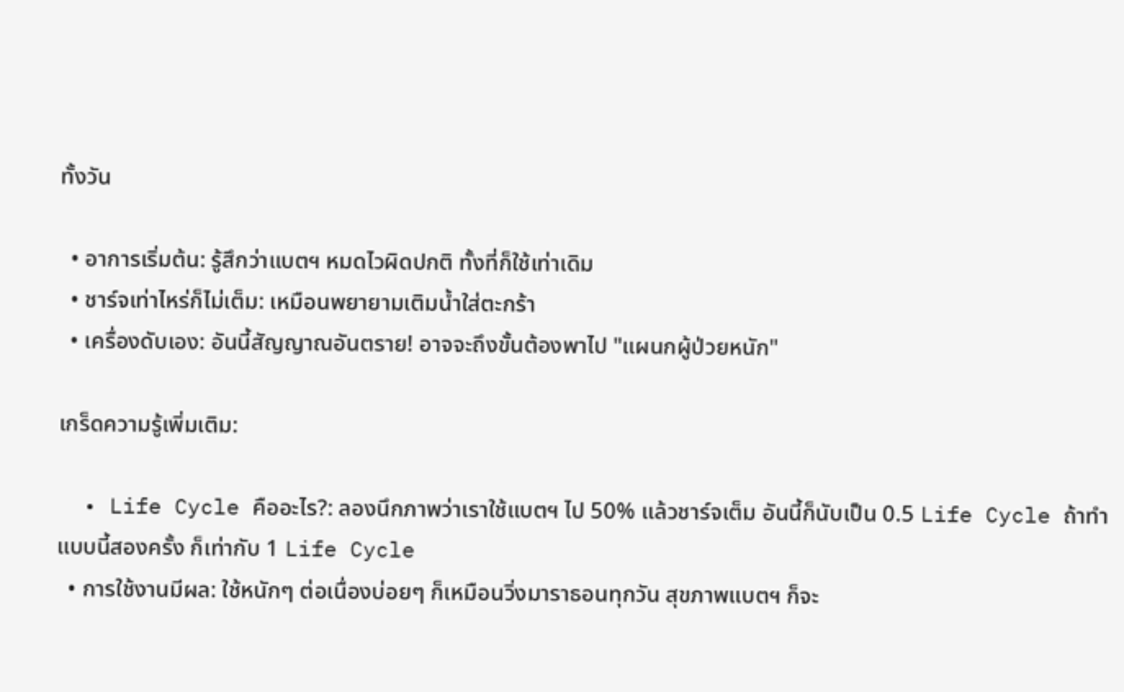ทั้งวัน

  • อาการเริ่มต้น: รู้สึกว่าแบตฯ หมดไวผิดปกติ ทั้งที่ก็ใช้เท่าเดิม
  • ชาร์จเท่าไหร่ก็ไม่เต็ม: เหมือนพยายามเติมน้ำใส่ตะกร้า
  • เครื่องดับเอง: อันนี้สัญญาณอันตราย! อาจจะถึงขั้นต้องพาไป "แผนกผู้ป่วยหนัก"

เกร็ดความรู้เพิ่มเติม:

  • Life Cycle คืออะไร?: ลองนึกภาพว่าเราใช้แบตฯ ไป 50% แล้วชาร์จเต็ม อันนี้ก็นับเป็น 0.5 Life Cycle ถ้าทำแบบนี้สองครั้ง ก็เท่ากับ 1 Life Cycle
  • การใช้งานมีผล: ใช้หนักๆ ต่อเนื่องบ่อยๆ ก็เหมือนวิ่งมาราธอนทุกวัน สุขภาพแบตฯ ก็จะ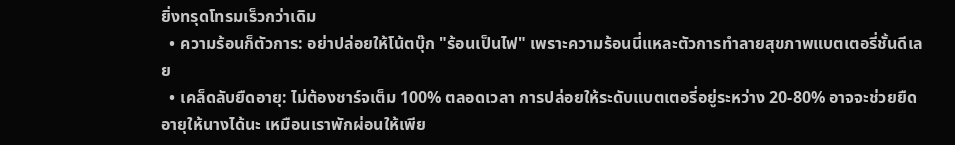ยิ่งทรุดโทรมเร็วกว่าเดิม
  • ความร้อนก็ตัวการ: อย่าปล่อยให้โน้ตบุ๊ก "ร้อนเป็นไฟ" เพราะความร้อนนี่แหละตัวการทำลายสุขภาพแบตเตอรี่ชั้นดีเลย
  • เคล็ดลับยืดอายุ: ไม่ต้องชาร์จเต็ม 100% ตลอดเวลา การปล่อยให้ระดับแบตเตอรี่อยู่ระหว่าง 20-80% อาจจะช่วยยืดอายุให้นางได้นะ เหมือนเราพักผ่อนให้เพีย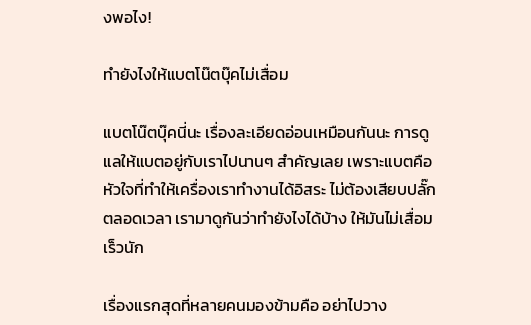งพอไง!

ทำยังไงให้แบตโน๊ตบุ๊คไม่เสื่อม

แบตโน๊ตบุ๊คนี่นะ เรื่องละเอียดอ่อนเหมือนกันนะ การดูแลให้แบตอยู่กับเราไปนานๆ สำคัญเลย เพราะแบตคือหัวใจที่ทำให้เครื่องเราทำงานได้อิสระ ไม่ต้องเสียบปลั๊กตลอดเวลา เรามาดูกันว่าทำยังไงได้บ้าง ให้มันไม่เสื่อมเร็วนัก

เรื่องแรกสุดที่หลายคนมองข้ามคือ อย่าไปวาง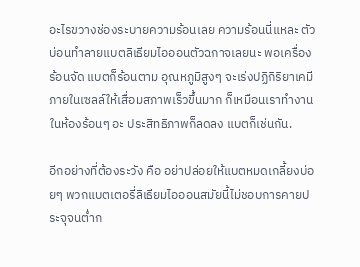อะไรขวางช่องระบายความร้อนเลย ความร้อนนี่แหละ ตัวบ่อนทำลายแบตลิเธียมไอออนตัวฉกาจเลยนะ พอเครื่องร้อนจัด แบตก็ร้อนตาม อุณหภูมิสูงๆ จะเร่งปฏิกิริยาเคมีภายในเซลล์ให้เสื่อมสภาพเร็วขึ้นมาก ก็เหมือนเราทำงานในห้องร้อนๆ อะ ประสิทธิภาพก็ลดลง แบตก็เช่นกัน.

อีกอย่างที่ต้องระวัง คือ อย่าปล่อยให้แบตหมดเกลี้ยงบ่อยๆ พวกแบตเตอรี่ลิเธียมไอออนสมัยนี้ไม่ชอบการคายประจุจนต่ำก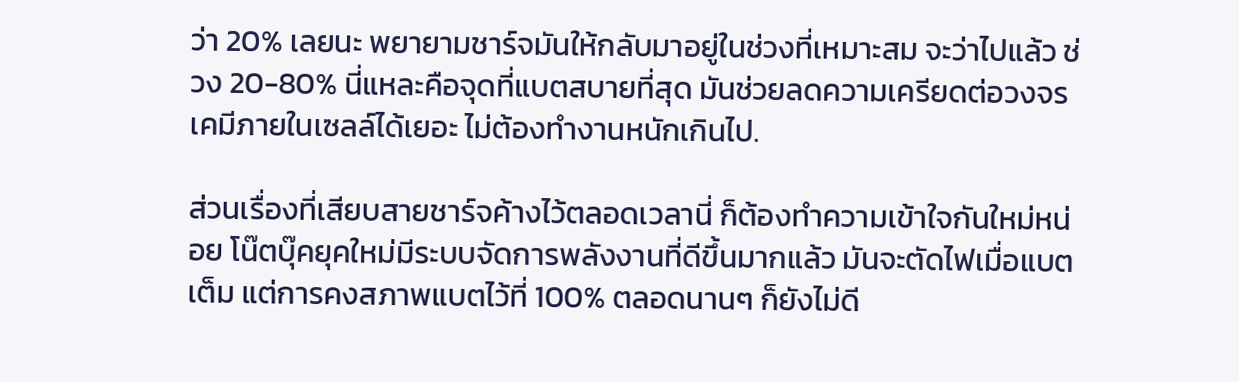ว่า 20% เลยนะ พยายามชาร์จมันให้กลับมาอยู่ในช่วงที่เหมาะสม จะว่าไปแล้ว ช่วง 20-80% นี่แหละคือจุดที่แบตสบายที่สุด มันช่วยลดความเครียดต่อวงจรเคมีภายในเซลล์ได้เยอะ ไม่ต้องทำงานหนักเกินไป.

ส่วนเรื่องที่เสียบสายชาร์จค้างไว้ตลอดเวลานี่ ก็ต้องทำความเข้าใจกันใหม่หน่อย โน๊ตบุ๊คยุคใหม่มีระบบจัดการพลังงานที่ดีขึ้นมากแล้ว มันจะตัดไฟเมื่อแบตเต็ม แต่การคงสภาพแบตไว้ที่ 100% ตลอดนานๆ ก็ยังไม่ดี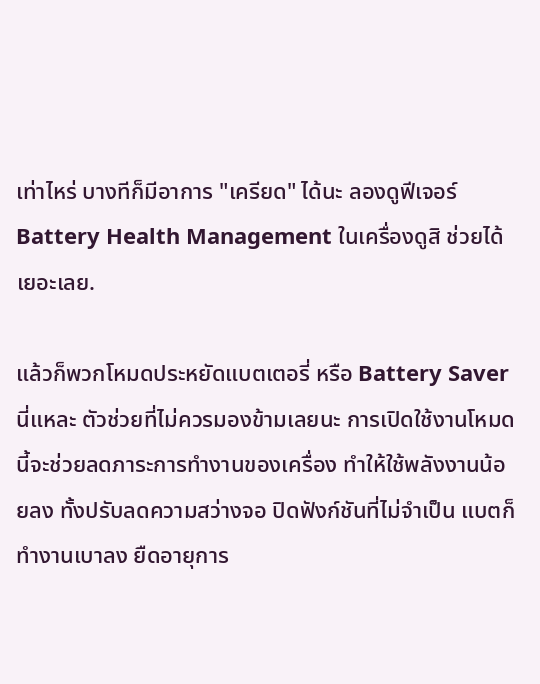เท่าไหร่ บางทีก็มีอาการ "เครียด" ได้นะ ลองดูฟีเจอร์ Battery Health Management ในเครื่องดูสิ ช่วยได้เยอะเลย.

แล้วก็พวกโหมดประหยัดแบตเตอรี่ หรือ Battery Saver นี่แหละ ตัวช่วยที่ไม่ควรมองข้ามเลยนะ การเปิดใช้งานโหมดนี้จะช่วยลดภาระการทำงานของเครื่อง ทำให้ใช้พลังงานน้อยลง ทั้งปรับลดความสว่างจอ ปิดฟังก์ชันที่ไม่จำเป็น แบตก็ทำงานเบาลง ยืดอายุการ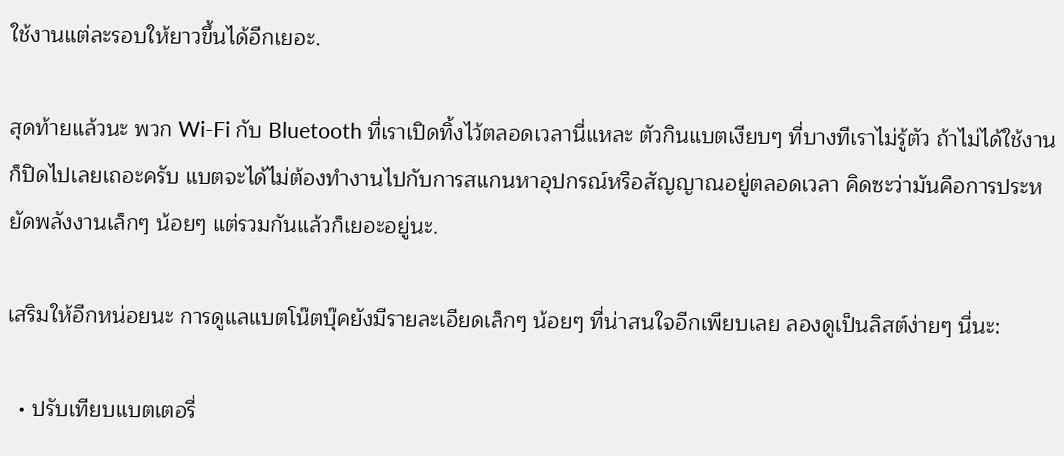ใช้งานแต่ละรอบให้ยาวขึ้นได้อีกเยอะ.

สุดท้ายแล้วนะ พวก Wi-Fi กับ Bluetooth ที่เราเปิดทิ้งไว้ตลอดเวลานี่แหละ ตัวกินแบตเงียบๆ ที่บางทีเราไม่รู้ตัว ถ้าไม่ได้ใช้งาน ก็ปิดไปเลยเถอะครับ แบตจะได้ไม่ต้องทำงานไปกับการสแกนหาอุปกรณ์หรือสัญญาณอยู่ตลอดเวลา คิดซะว่ามันคือการประหยัดพลังงานเล็กๆ น้อยๆ แต่รวมกันแล้วก็เยอะอยู่นะ.

เสริมให้อีกหน่อยนะ การดูแลแบตโน๊ตบุ๊คยังมีรายละเอียดเล็กๆ น้อยๆ ที่น่าสนใจอีกเพียบเลย ลองดูเป็นลิสต์ง่ายๆ นี่นะ:

  • ปรับเทียบแบตเตอรี่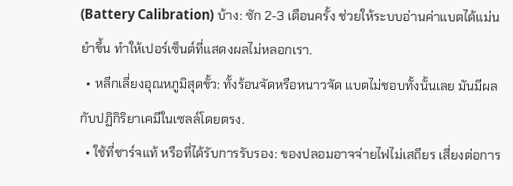(Battery Calibration) บ้าง: ซัก 2-3 เดือนครั้ง ช่วยให้ระบบอ่านค่าแบตได้แม่นยำขึ้น ทำให้เปอร์เซ็นต์ที่แสดงผลไม่หลอกเรา.
  • หลีกเลี่ยงอุณหภูมิสุดขั้ว: ทั้งร้อนจัดหรือหนาวจัด แบตไม่ชอบทั้งนั้นเลย มันมีผลกับปฏิกิริยาเคมีในเซลล์โดยตรง.
  • ใช้ที่ชาร์จแท้ หรือที่ได้รับการรับรอง: ของปลอมอาจจ่ายไฟไม่เสถียร เสี่ยงต่อการ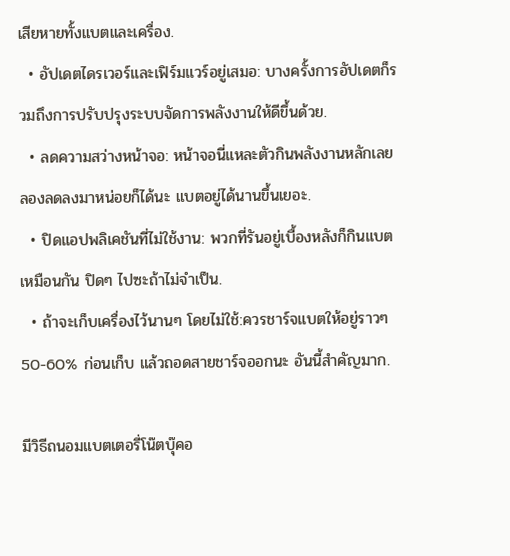เสียหายทั้งแบตและเครื่อง.
  • อัปเดตไดรเวอร์และเฟิร์มแวร์อยู่เสมอ: บางครั้งการอัปเดตก็รวมถึงการปรับปรุงระบบจัดการพลังงานให้ดีขึ้นด้วย.
  • ลดความสว่างหน้าจอ: หน้าจอนี่แหละตัวกินพลังงานหลักเลย ลองลดลงมาหน่อยก็ได้นะ แบตอยู่ได้นานขึ้นเยอะ.
  • ปิดแอปพลิเคชันที่ไม่ใช้งาน: พวกที่รันอยู่เบื้องหลังก็กินแบตเหมือนกัน ปิดๆ ไปซะถ้าไม่จำเป็น.
  • ถ้าจะเก็บเครื่องไว้นานๆ โดยไม่ใช้:ควรชาร์จแบตให้อยู่ราวๆ 50-60% ก่อนเก็บ แล้วถอดสายชาร์จออกนะ อันนี้สำคัญมาก.

มีวิธีถนอมแบตเตอรี่โน๊ตบุ๊คอ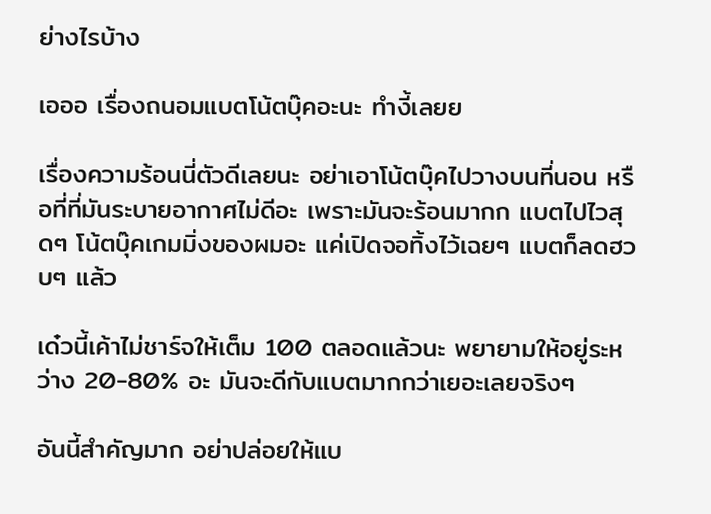ย่างไรบ้าง

เอออ เรื่องถนอมแบตโน้ตบุ๊คอะนะ ทำงี้เลยย

เรื่องความร้อนนี่ตัวดีเลยนะ อย่าเอาโน้ตบุ๊คไปวางบนที่นอน หรือที่ที่มันระบายอากาศไม่ดีอะ เพราะมันจะร้อนมากก แบตไปไวสุดๆ โน้ตบุ๊คเกมมิ่งของผมอะ แค่เปิดจอทิ้งไว้เฉยๆ แบตก็ลดฮวบๆ แล้ว

เด๋วนี้เค้าไม่ชาร์จให้เต็ม 100 ตลอดแล้วนะ พยายามให้อยู่ระหว่าง 20-80% อะ มันจะดีกับแบตมากกว่าเยอะเลยจริงๆ

อันนี้สำคัญมาก อย่าปล่อยให้แบ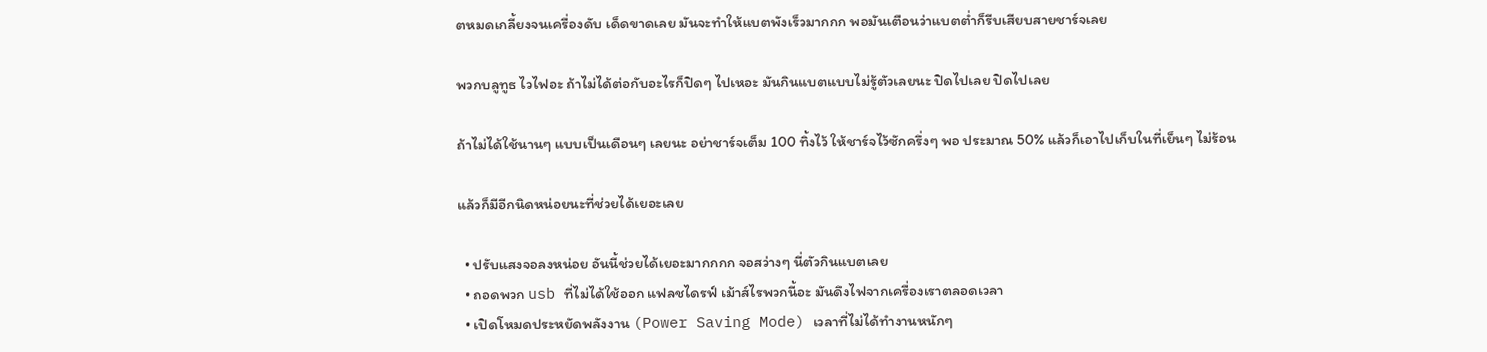ตหมดเกลี้ยงจนเครื่องดับ เด็ดขาดเลย มันจะทำให้แบตพังเร็วมากกก พอมันเตือนว่าแบตต่ำก็รีบเสียบสายชาร์จเลย

พวกบลูทูธ ไวไฟอะ ถ้าไม่ได้ต่อกับอะไรก็ปิดๆ ไปเหอะ มันกินแบตแบบไม่รู้ตัวเลยนะ ปิดไปเลย ปิดไปเลย

ถ้าไม่ได้ใช้นานๆ แบบเป็นเดือนๆ เลยนะ อย่าชาร์จเต็ม 100 ทิ้งไว้ ให้ชาร์จไว้ซักครึ่งๆ พอ ประมาณ 50% แล้วก็เอาไปเก็บในที่เย็นๆ ไม่ร้อน

แล้วก็มีอีกนิดหน่อยนะที่ช่วยได้เยอะเลย

  • ปรับแสงจอลงหน่อย อันนี้ช่วยได้เยอะมากกกก จอสว่างๆ นี่ตัวกินแบตเลย
  • ถอดพวก usb ที่ไม่ได้ใช้ออก แฟลชไดรฟ์ เม้าส์ไรพวกนี้อะ มันดึงไฟจากเครื่องเราตลอดเวลา
  • เปิดโหมดประหยัดพลังงาน (Power Saving Mode) เวลาที่ไม่ได้ทำงานหนักๆ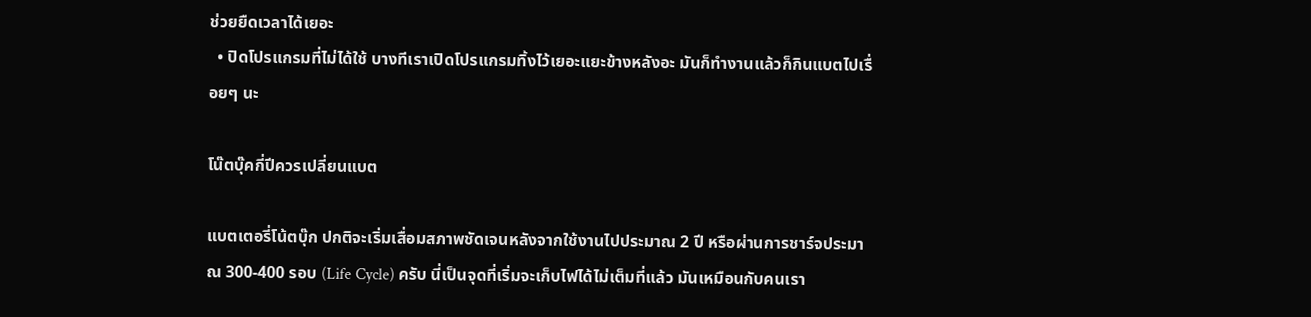ช่วยยืดเวลาได้เยอะ
  • ปิดโปรแกรมที่ไม่ได้ใช้ บางทีเราเปิดโปรแกรมทิ้งไว้เยอะแยะข้างหลังอะ มันก็ทำงานแล้วก็กินแบตไปเรื่อยๆ นะ

โน๊ตบุ๊คกี่ปีควรเปลี่ยนแบต

แบตเตอรี่โน้ตบุ๊ก ปกติจะเริ่มเสื่อมสภาพชัดเจนหลังจากใช้งานไปประมาณ 2 ปี หรือผ่านการชาร์จประมาณ 300-400 รอบ (Life Cycle) ครับ นี่เป็นจุดที่เริ่มจะเก็บไฟได้ไม่เต็มที่แล้ว มันเหมือนกับคนเรา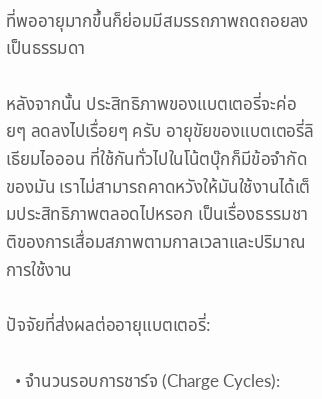ที่พออายุมากขึ้นก็ย่อมมีสมรรถภาพถดถอยลงเป็นธรรมดา

หลังจากนั้น ประสิทธิภาพของแบตเตอรี่จะค่อยๆ ลดลงไปเรื่อยๆ ครับ อายุขัยของแบตเตอรี่ลิเธียมไอออน ที่ใช้กันทั่วไปในโน้ตบุ๊กก็มีข้อจำกัดของมัน เราไม่สามารถคาดหวังให้มันใช้งานได้เต็มประสิทธิภาพตลอดไปหรอก เป็นเรื่องธรรมชาติของการเสื่อมสภาพตามกาลเวลาและปริมาณการใช้งาน

ปัจจัยที่ส่งผลต่ออายุแบตเตอรี่:

  • จำนวนรอบการชาร์จ (Charge Cycles):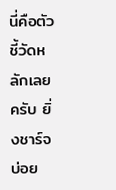นี่คือตัวชี้วัดหลักเลยครับ ยิ่งชาร์จบ่อย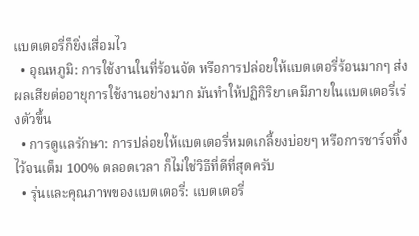แบตเตอรี่ก็ยิ่งเสื่อมไว
  • อุณหภูมิ: การใช้งานในที่ร้อนจัด หรือการปล่อยให้แบตเตอรี่ร้อนมากๆ ส่งผลเสียต่ออายุการใช้งานอย่างมาก มันทำให้ปฏิกิริยาเคมีภายในแบตเตอรี่เร่งตัวขึ้น
  • การดูแลรักษา: การปล่อยให้แบตเตอรี่หมดเกลี้ยงบ่อยๆ หรือการชาร์จทิ้งไว้จนเต็ม 100% ตลอดเวลา ก็ไม่ใช่วิธีที่ดีที่สุดครับ
  • รุ่นและคุณภาพของแบตเตอรี่: แบตเตอรี่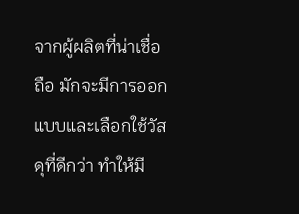จากผู้ผลิตที่น่าเชื่อถือ มักจะมีการออกแบบและเลือกใช้วัสดุที่ดีกว่า ทำให้มี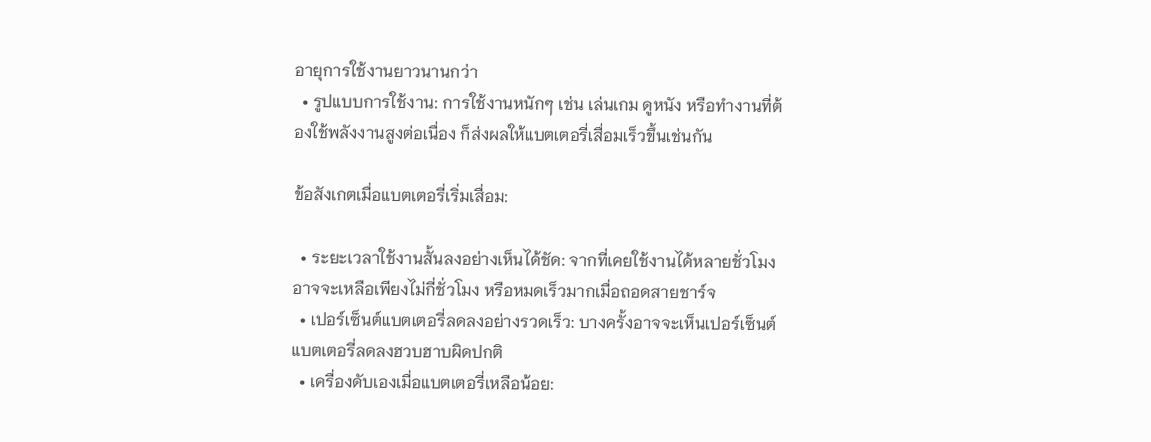อายุการใช้งานยาวนานกว่า
  • รูปแบบการใช้งาน: การใช้งานหนักๆ เช่น เล่นเกม ดูหนัง หรือทำงานที่ต้องใช้พลังงานสูงต่อเนื่อง ก็ส่งผลให้แบตเตอรี่เสื่อมเร็วขึ้นเช่นกัน

ข้อสังเกตเมื่อแบตเตอรี่เริ่มเสื่อม:

  • ระยะเวลาใช้งานสั้นลงอย่างเห็นได้ชัด: จากที่เคยใช้งานได้หลายชั่วโมง อาจจะเหลือเพียงไม่กี่ชั่วโมง หรือหมดเร็วมากเมื่อถอดสายชาร์จ
  • เปอร์เซ็นต์แบตเตอรี่ลดลงอย่างรวดเร็ว: บางครั้งอาจจะเห็นเปอร์เซ็นต์แบตเตอรี่ลดลงฮวบฮาบผิดปกติ
  • เครื่องดับเองเมื่อแบตเตอรี่เหลือน้อย: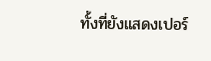ทั้งที่ยังแสดงเปอร์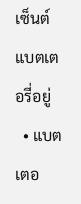เซ็นต์แบตเตอรี่อยู่
  • แบตเตอ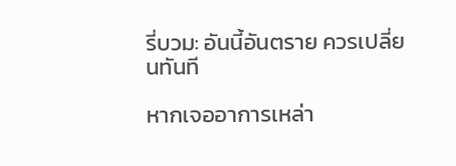รี่บวม: อันนี้อันตราย ควรเปลี่ยนทันที

หากเจออาการเหล่า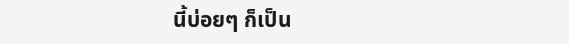นี้บ่อยๆ ก็เป็น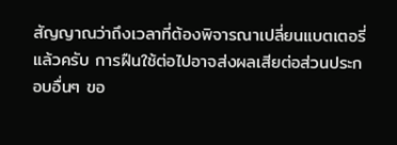สัญญาณว่าถึงเวลาที่ต้องพิจารณาเปลี่ยนแบตเตอรี่แล้วครับ การฝืนใช้ต่อไปอาจส่งผลเสียต่อส่วนประกอบอื่นๆ ขอ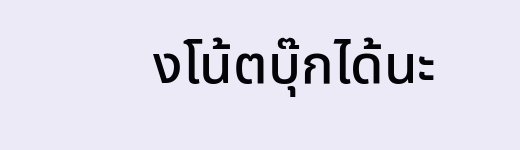งโน้ตบุ๊กได้นะ